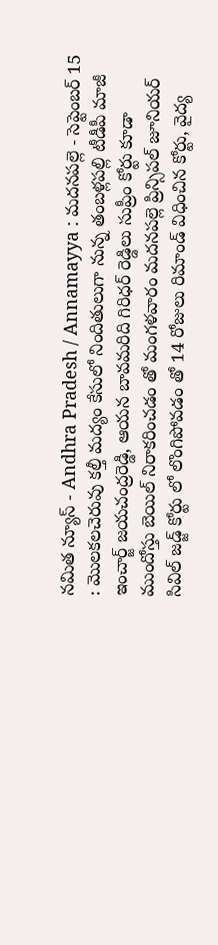నమిత న్యూస్ - Andhra Pradesh / Annamayya : మదనపల్లె - సెప్టెంబర్ 15 : మొలకలచెరువు కల్తీ మద్యం కేసులో నిందితులుగా నున్న తంబళ్లపల్లి టీడీపీ మాజీ ఇంచార్జ్ జయచంద్రరెడ్డి, ఆయన బావమరిది గిరిధర్ రెడ్డిలు సుప్రీం కోర్టు కూడా ముందోస్తు బెయిల్ నిరాకరించడం తో మంగళవారం మదనపల్లె ప్రిన్సిపల్ జూనియర్ సివిల్ జడ్జ్ కోర్టు లో లొంగిపోవడం తో 14 రోజులు రిమాండ్ విధించిన కోర్టు, వైద్య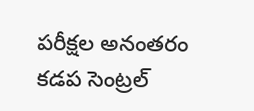పరీక్షల అనంతరం కడప సెంట్రల్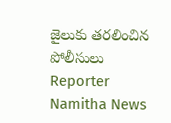జైలుకు తరలించిన పోలీసులు
Reporter
Namitha News